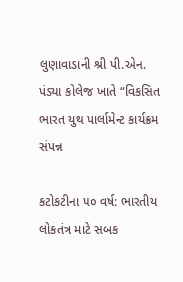લુણાવાડાની શ્રી પી.એન. પંડ્યા કોલેજ ખાતે “વિકસિત ભારત યુથ પાર્લામેન્ટ કાર્યક્રમ સંપન્ન

કટોકટીના ૫૦ વર્ષ: ભારતીય લોકતંત્ર માટે સબક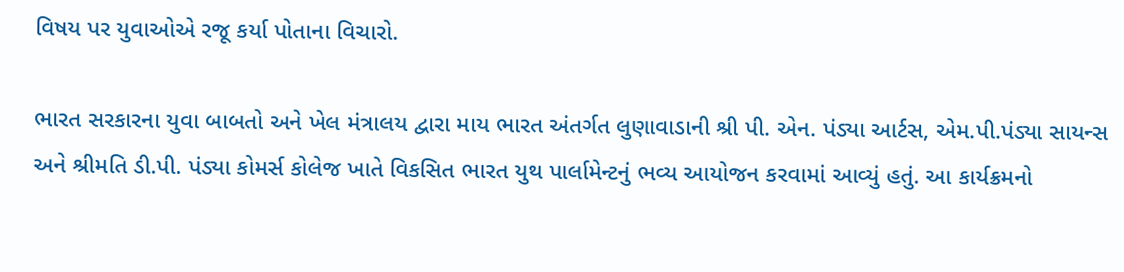વિષય પર યુવાઓએ રજૂ કર્યા પોતાના વિચારો.

ભારત સરકારના યુવા બાબતો અને ખેલ મંત્રાલય દ્વારા માય ભારત અંતર્ગત લુણાવાડાની શ્રી પી. એન. પંડ્યા આર્ટસ, એમ.પી.પંડ્યા સાયન્સ અને શ્રીમતિ ડી.પી. પંડ્યા કોમર્સ કોલેજ ખાતે વિકસિત ભારત યુથ પાર્લામેન્ટનું ભવ્ય આયોજન કરવામાં આવ્યું હતું. આ કાર્યક્રમનો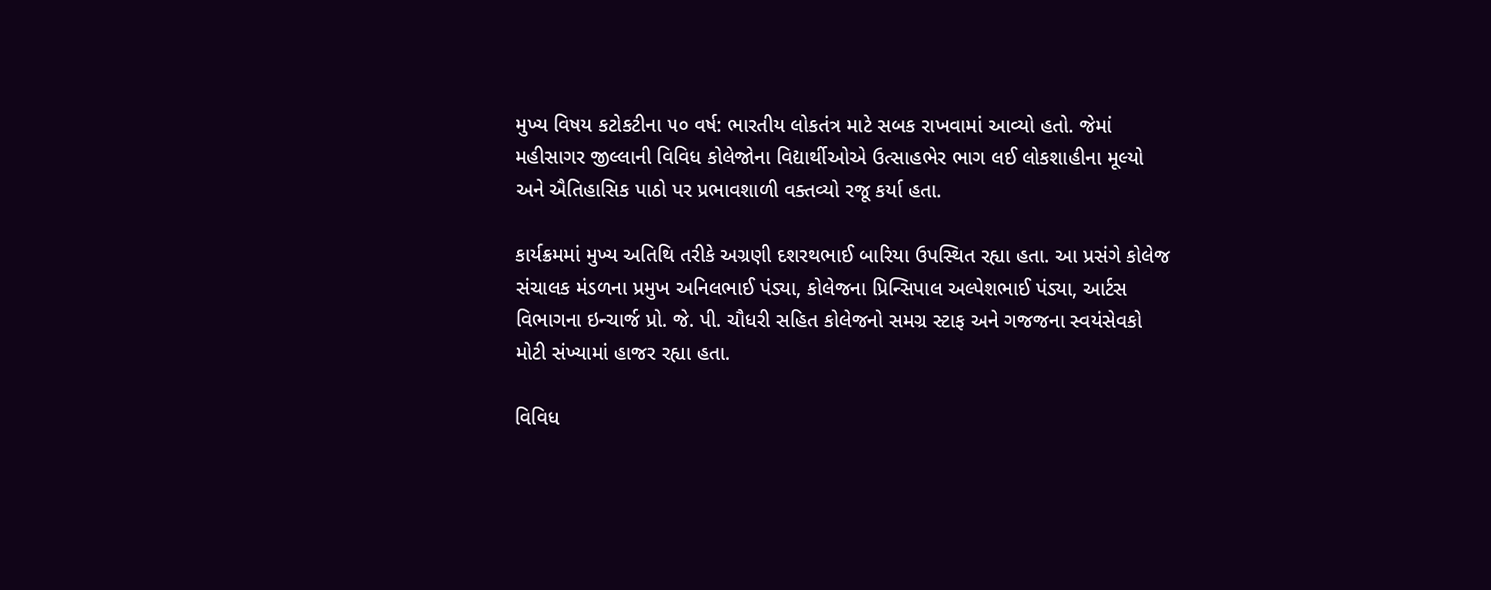મુખ્ય વિષય કટોકટીના ૫૦ વર્ષ: ભારતીય લોકતંત્ર માટે સબક રાખવામાં આવ્યો હતો. જેમાં મહીસાગર જીલ્લાની વિવિધ કોલેજોના વિદ્યાર્થીઓએ ઉત્સાહભેર ભાગ લઈ લોકશાહીના મૂલ્યો અને ઐતિહાસિક પાઠો પર પ્રભાવશાળી વક્તવ્યો રજૂ કર્યા હતા.

કાર્યક્રમમાં મુખ્ય અતિથિ તરીકે અગ્રણી દશરથભાઈ બારિયા ઉપસ્થિત રહ્યા હતા. આ પ્રસંગે કોલેજ સંચાલક મંડળના પ્રમુખ અનિલભાઈ પંડ્યા, કોલેજના પ્રિન્સિપાલ અલ્પેશભાઈ પંડ્યા, આર્ટસ વિભાગના ઇન્ચાર્જ પ્રો. જે. પી. ચૌધરી સહિત કોલેજનો સમગ્ર સ્ટાફ અને ગજજના સ્વયંસેવકો મોટી સંખ્યામાં હાજર રહ્યા હતા.

વિવિધ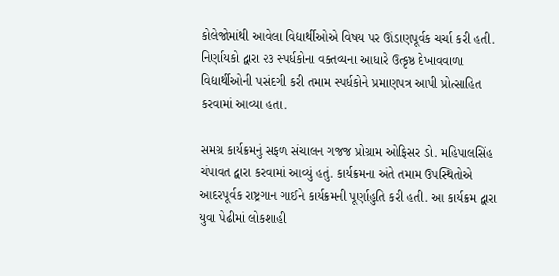કોલેજોમાંથી આવેલા વિદ્યાર્થીઓએ વિષય પર ઊંડાણપૂર્વક ચર્ચા કરી હતી. નિર્ણાયકો દ્વારા ૨૩ સ્પર્ધકોના વક્તવ્યના આધારે ઉત્કૃષ્ઠ દેખાવવાળા વિદ્યાર્થીઓની પસંદગી કરી તમામ સ્પર્ધકોને પ્રમાણપત્ર આપી પ્રોત્સાહિત કરવામાં આવ્યા હતા.

સમગ્ર કાર્યક્રમનું સફળ સંચાલન ગજજ પ્રોગ્રામ ઓફિસર ડો. મહિપાલસિંહ ચંપાવત દ્વારા કરવામાં આવ્યું હતું. કાર્યક્રમના અંતે તમામ ઉપસ્થિતોએ આદરપૂર્વક રાષ્ટ્રગાન ગાઈને કાર્યક્રમની પૂર્ણાહુતિ કરી હતી. આ કાર્યક્રમ દ્વારા યુવા પેઢીમાં લોકશાહી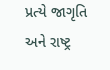પ્રત્યે જાગૃતિ અને રાષ્ટ્ર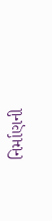નિર્માણની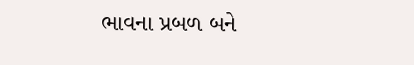ભાવના પ્રબળ બને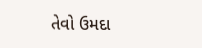તેવો ઉમદા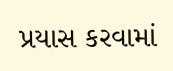પ્રયાસ કરવામાં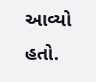આવ્યો હતો.